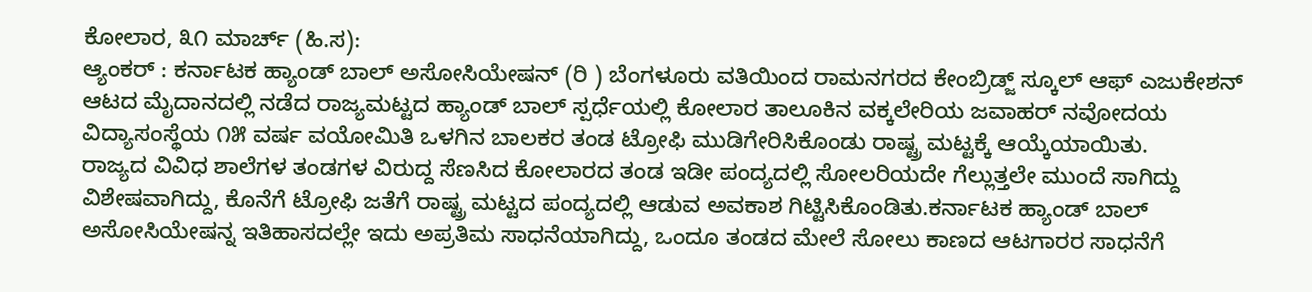ಕೋಲಾರ, ೩೧ ಮಾರ್ಚ್ (ಹಿ.ಸ):
ಆ್ಯಂಕರ್ : ಕರ್ನಾಟಕ ಹ್ಯಾಂಡ್ ಬಾಲ್ ಅಸೋಸಿಯೇಷನ್ (ರಿ ) ಬೆಂಗಳೂರು ವತಿಯಿಂದ ರಾಮನಗರದ ಕೇಂಬ್ರಿಡ್ಜ್ ಸ್ಕೂಲ್ ಆಫ್ ಎಜುಕೇಶನ್ ಆಟದ ಮೈದಾನದಲ್ಲಿ ನಡೆದ ರಾಜ್ಯಮಟ್ಟದ ಹ್ಯಾಂಡ್ ಬಾಲ್ ಸ್ಪರ್ಧೆಯಲ್ಲಿ ಕೋಲಾರ ತಾಲೂಕಿನ ವಕ್ಕಲೇರಿಯ ಜವಾಹರ್ ನವೋದಯ ವಿದ್ಯಾಸಂಸ್ಥೆಯ ೧೫ ವರ್ಷ ವಯೋಮಿತಿ ಒಳಗಿನ ಬಾಲಕರ ತಂಡ ಟ್ರೋಫಿ ಮುಡಿಗೇರಿಸಿಕೊಂಡು ರಾಷ್ಟ್ರ ಮಟ್ಟಕ್ಕೆ ಆಯ್ಕೆಯಾಯಿತು.
ರಾಜ್ಯದ ವಿವಿಧ ಶಾಲೆಗಳ ತಂಡಗಳ ವಿರುದ್ದ ಸೆಣಸಿದ ಕೋಲಾರದ ತಂಡ ಇಡೀ ಪಂದ್ಯದಲ್ಲಿ ಸೋಲರಿಯದೇ ಗೆಲ್ಲುತ್ತಲೇ ಮುಂದೆ ಸಾಗಿದ್ದು ವಿಶೇಷವಾಗಿದ್ದು, ಕೊನೆಗೆ ಟ್ರೋಫಿ ಜತೆಗೆ ರಾಷ್ಟ್ರ ಮಟ್ಟದ ಪಂದ್ಯದಲ್ಲಿ ಆಡುವ ಅವಕಾಶ ಗಿಟ್ಟಿಸಿಕೊಂಡಿತು.ಕರ್ನಾಟಕ ಹ್ಯಾಂಡ್ ಬಾಲ್ ಅಸೋಸಿಯೇಷನ್ನ ಇತಿಹಾಸದಲ್ಲೇ ಇದು ಅಪ್ರತಿಮ ಸಾಧನೆಯಾಗಿದ್ದು, ಒಂದೂ ತಂಡದ ಮೇಲೆ ಸೋಲು ಕಾಣದ ಆಟಗಾರರ ಸಾಧನೆಗೆ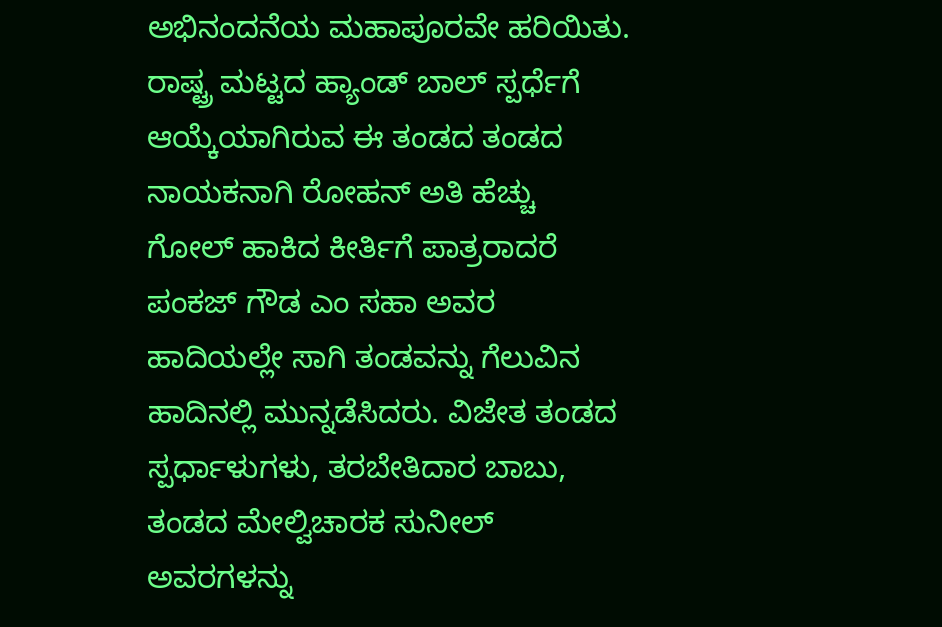ಅಭಿನಂದನೆಯ ಮಹಾಪೂರವೇ ಹರಿಯಿತು.
ರಾಷ್ಟ್ರ ಮಟ್ಟದ ಹ್ಯಾಂಡ್ ಬಾಲ್ ಸ್ಪರ್ಧೆಗೆ ಆಯ್ಕೆಯಾಗಿರುವ ಈ ತಂಡದ ತಂಡದ ನಾಯಕನಾಗಿ ರೋಹನ್ ಅತಿ ಹೆಚ್ಚು ಗೋಲ್ ಹಾಕಿದ ಕೀರ್ತಿಗೆ ಪಾತ್ರರಾದರೆ ಪಂಕಜ್ ಗೌಡ ಎಂ ಸಹಾ ಅವರ ಹಾದಿಯಲ್ಲೇ ಸಾಗಿ ತಂಡವನ್ನು ಗೆಲುವಿನ ಹಾದಿನಲ್ಲಿ ಮುನ್ನಡೆಸಿದರು. ವಿಜೇತ ತಂಡದ ಸ್ಪರ್ಧಾಳುಗಳು, ತರಬೇತಿದಾರ ಬಾಬು, ತಂಡದ ಮೇಲ್ವಿಚಾರಕ ಸುನೀಲ್ ಅವರಗಳನ್ನು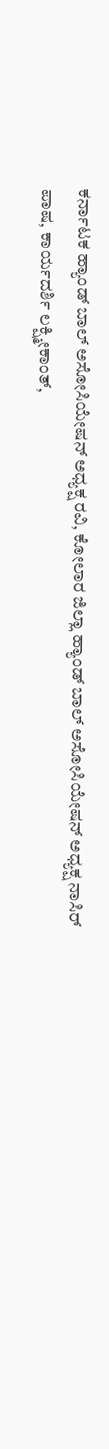ಕರ್ನಾಟಕ ಹ್ಯಾಂಡ್ ಬಾಲ್ ಅಸೋಸಿಯೇಷನ್ ಅಧ್ಯಕ್ಷ ರವಿ, ಕೋಲಾರ ಜಿಲ್ಲಾ ಹ್ಯಾಂಡ್ ಬಾಲ್ ಅಸೋಸಿಯೇಷನ್ ಅಧ್ಯಕ್ಷ ನಾಸಿರ್ ಪಾಷ, ಕಾರ್ಯದರ್ಶಿ ಲಕ್ಷ್ಮೀಕಾಂತ್,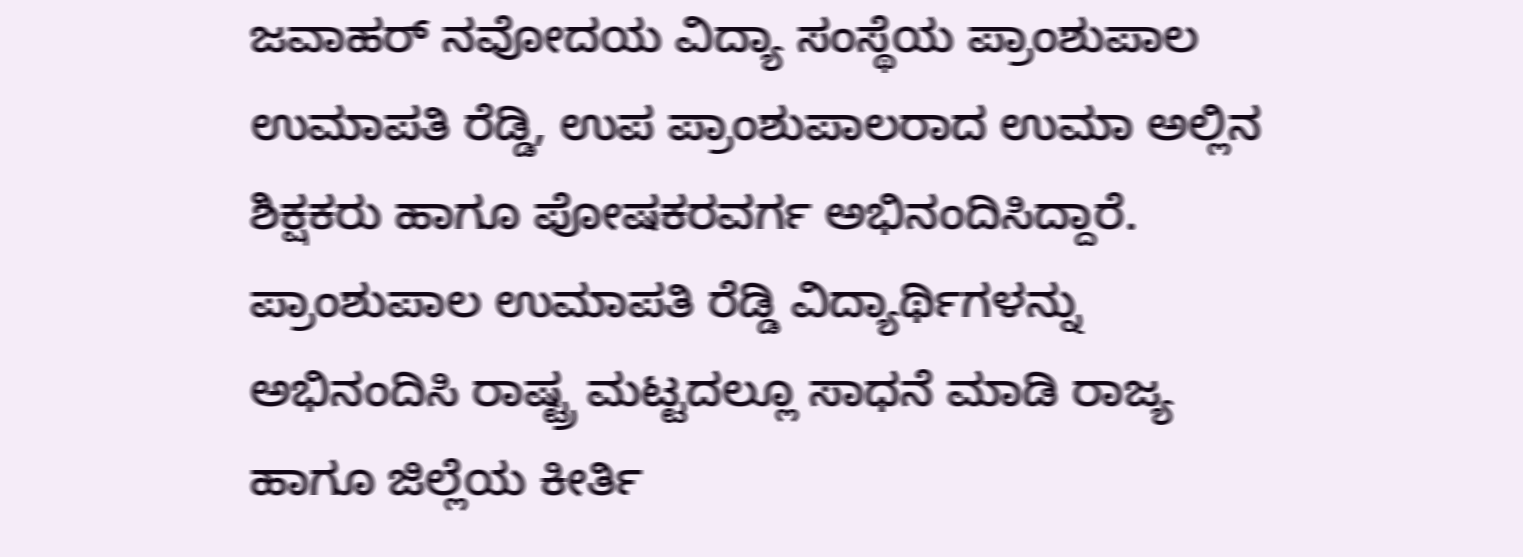ಜವಾಹರ್ ನವೋದಯ ವಿದ್ಯಾ ಸಂಸ್ಥೆಯ ಪ್ರಾಂಶುಪಾಲ ಉಮಾಪತಿ ರೆಡ್ಡಿ, ಉಪ ಪ್ರಾಂಶುಪಾಲರಾದ ಉಮಾ ಅಲ್ಲಿನ ಶಿಕ್ಷಕರು ಹಾಗೂ ಪೋಷಕರವರ್ಗ ಅಭಿನಂದಿಸಿದ್ದಾರೆ.
ಪ್ರಾಂಶುಪಾಲ ಉಮಾಪತಿ ರೆಡ್ಡಿ ವಿದ್ಯಾರ್ಥಿಗಳನ್ನು ಅಭಿನಂದಿಸಿ ರಾಷ್ಟ್ರ ಮಟ್ಟದಲ್ಲೂ ಸಾಧನೆ ಮಾಡಿ ರಾಜ್ಯ ಹಾಗೂ ಜಿಲ್ಲೆಯ ಕೀರ್ತಿ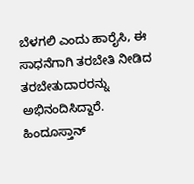ಬೆಳಗಲಿ ಎಂದು ಹಾರೈಸಿ, ಈ ಸಾಧನೆಗಾಗಿ ತರಬೇತಿ ನೀಡಿದ ತರಬೇತುದಾರರನ್ನು ಅಭಿನಂದಿಸಿದ್ದಾರೆ.
ಹಿಂದೂಸ್ತಾನ್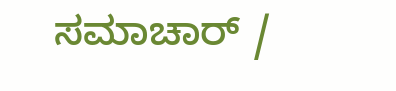ಸಮಾಚಾರ್ /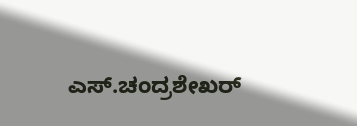ಎಸ್.ಚಂದ್ರಶೇಖರ್